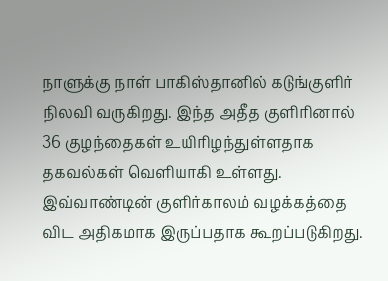நாளுக்கு நாள் பாகிஸ்தானில் கடுங்குளிர் நிலவி வருகிறது. இந்த அதீத குளிரினால் 36 குழந்தைகள் உயிரிழந்துள்ளதாக தகவல்கள் வெளியாகி உள்ளது. இவ்வாண்டின் குளிர்காலம் வழக்கத்தை விட அதிகமாக இருப்பதாக கூறப்படுகிறது.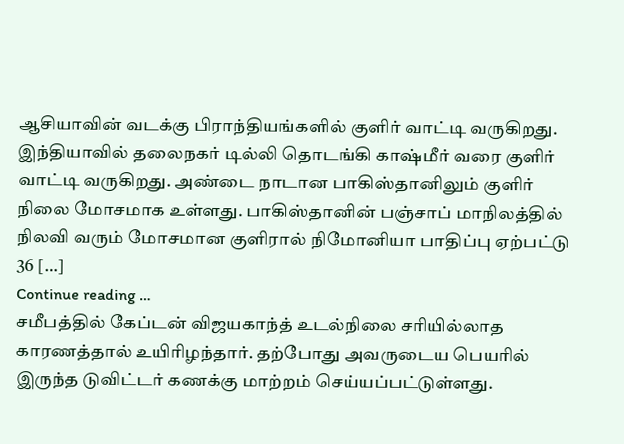ஆசியாவின் வடக்கு பிராந்தியங்களில் குளிர் வாட்டி வருகிறது. இந்தியாவில் தலைநகர் டில்லி தொடங்கி காஷ்மீர் வரை குளிர் வாட்டி வருகிறது. அண்டை நாடான பாகிஸ்தானிலும் குளிர் நிலை மோசமாக உள்ளது. பாகிஸ்தானின் பஞ்சாப் மாநிலத்தில் நிலவி வரும் மோசமான குளிரால் நிமோனியா பாதிப்பு ஏற்பட்டு 36 […]
Continue reading …
சமீபத்தில் கேப்டன் விஜயகாந்த் உடல்நிலை சரியில்லாத காரணத்தால் உயிரிழந்தார். தற்போது அவருடைய பெயரில் இருந்த டுவிட்டர் கணக்கு மாற்றம் செய்யப்பட்டுள்ளது.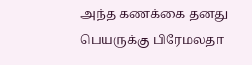அந்த கணக்கை தனது பெயருக்கு பிரேமலதா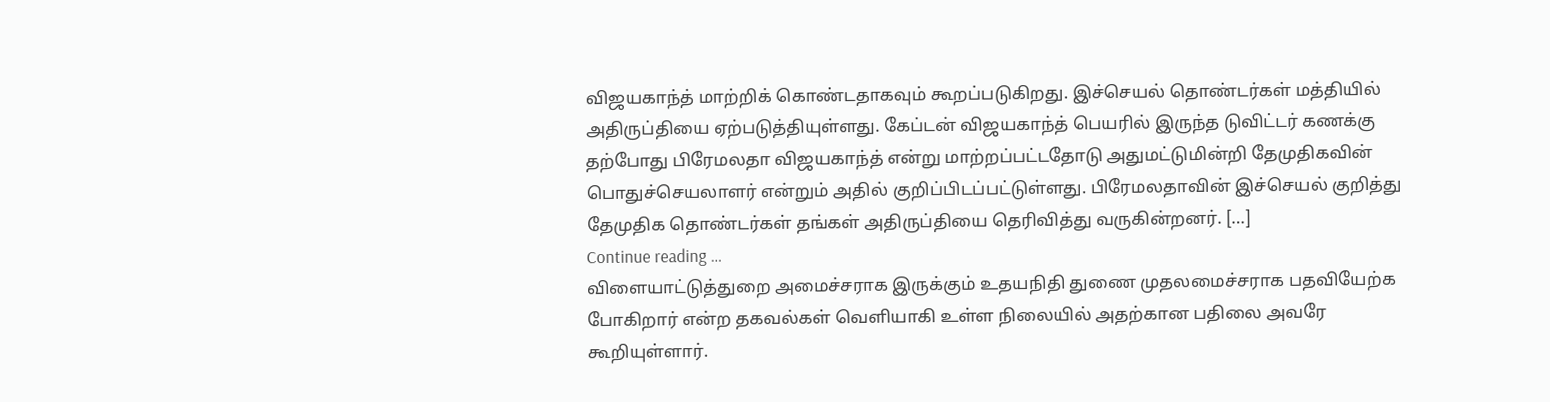விஜயகாந்த் மாற்றிக் கொண்டதாகவும் கூறப்படுகிறது. இச்செயல் தொண்டர்கள் மத்தியில் அதிருப்தியை ஏற்படுத்தியுள்ளது. கேப்டன் விஜயகாந்த் பெயரில் இருந்த டுவிட்டர் கணக்கு தற்போது பிரேமலதா விஜயகாந்த் என்று மாற்றப்பட்டதோடு அதுமட்டுமின்றி தேமுதிகவின் பொதுச்செயலாளர் என்றும் அதில் குறிப்பிடப்பட்டுள்ளது. பிரேமலதாவின் இச்செயல் குறித்து தேமுதிக தொண்டர்கள் தங்கள் அதிருப்தியை தெரிவித்து வருகின்றனர். […]
Continue reading …
விளையாட்டுத்துறை அமைச்சராக இருக்கும் உதயநிதி துணை முதலமைச்சராக பதவியேற்க போகிறார் என்ற தகவல்கள் வெளியாகி உள்ள நிலையில் அதற்கான பதிலை அவரே கூறியுள்ளார்.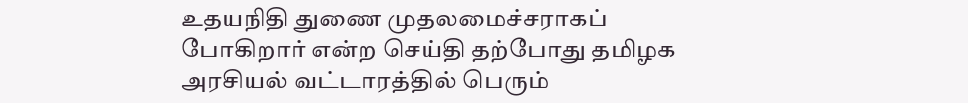உதயநிதி துணை முதலமைச்சராகப் போகிறார் என்ற செய்தி தற்போது தமிழக அரசியல் வட்டாரத்தில் பெரும்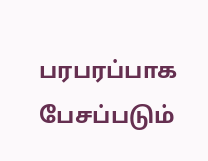பரபரப்பாக பேசப்படும்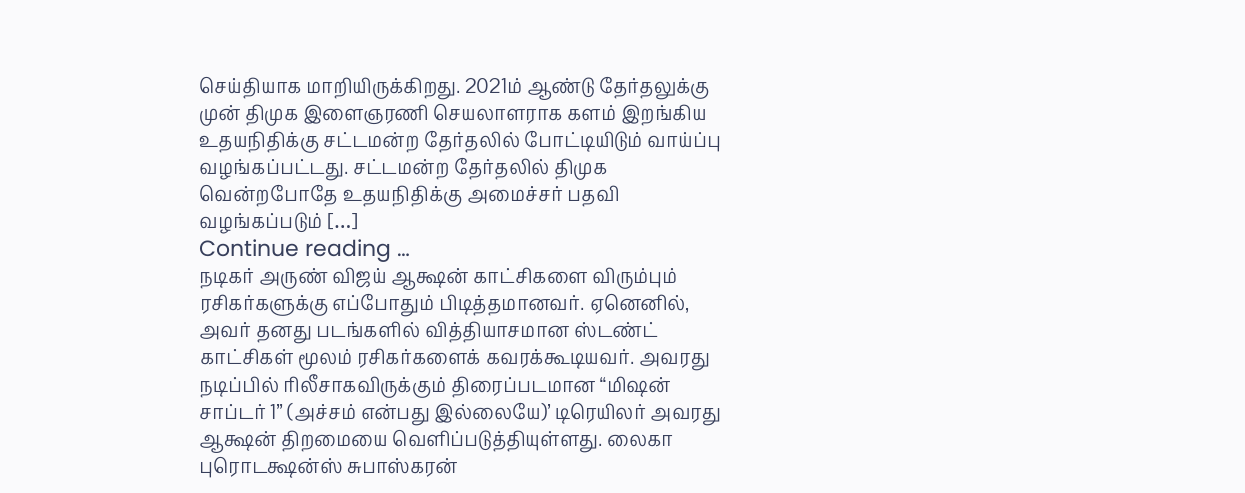செய்தியாக மாறியிருக்கிறது. 2021ம் ஆண்டு தேர்தலுக்கு முன் திமுக இளைஞரணி செயலாளராக களம் இறங்கிய உதயநிதிக்கு சட்டமன்ற தேர்தலில் போட்டியிடும் வாய்ப்பு வழங்கப்பட்டது. சட்டமன்ற தேர்தலில் திமுக வென்றபோதே உதயநிதிக்கு அமைச்சர் பதவி வழங்கப்படும் […]
Continue reading …
நடிகர் அருண் விஜய் ஆக்ஷன் காட்சிகளை விரும்பும் ரசிகர்களுக்கு எப்போதும் பிடித்தமானவர். ஏனெனில், அவர் தனது படங்களில் வித்தியாசமான ஸ்டண்ட் காட்சிகள் மூலம் ரசிகர்களைக் கவரக்கூடியவர். அவரது நடிப்பில் ரிலீசாகவிருக்கும் திரைப்படமான “மிஷன் சாப்டர் 1” (அச்சம் என்பது இல்லையே)’ டிரெயிலர் அவரது ஆக்ஷன் திறமையை வெளிப்படுத்தியுள்ளது. லைகா புரொடக்ஷன்ஸ் சுபாஸ்கரன்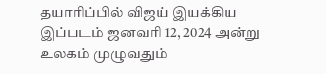தயாரிப்பில் விஜய் இயக்கிய இப்படம் ஜனவரி 12, 2024 அன்று உலகம் முழுவதும்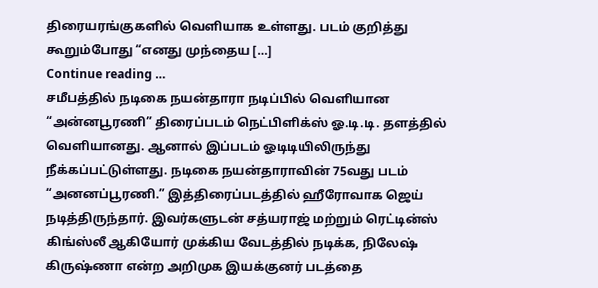திரையரங்குகளில் வெளியாக உள்ளது. படம் குறித்து கூறும்போது “எனது முந்தைய […]
Continue reading …
சமீபத்தில் நடிகை நயன்தாரா நடிப்பில் வெளியான “அன்னபூரணி” திரைப்படம் நெட்பிளிக்ஸ் ஓ.டி.டி. தளத்தில் வெளியானது. ஆனால் இப்படம் ஓடிடியிலிருந்து நீக்கப்பட்டுள்ளது. நடிகை நயன்தாராவின் 75வது படம் “அனனப்பூரணி.” இத்திரைப்படத்தில் ஹீரோவாக ஜெய் நடித்திருந்தார். இவர்களுடன் சத்யராஜ் மற்றும் ரெட்டின்ஸ் கிங்ஸ்லீ ஆகியோர் முக்கிய வேடத்தில் நடிக்க, நிலேஷ் கிருஷ்ணா என்ற அறிமுக இயக்குனர் படத்தை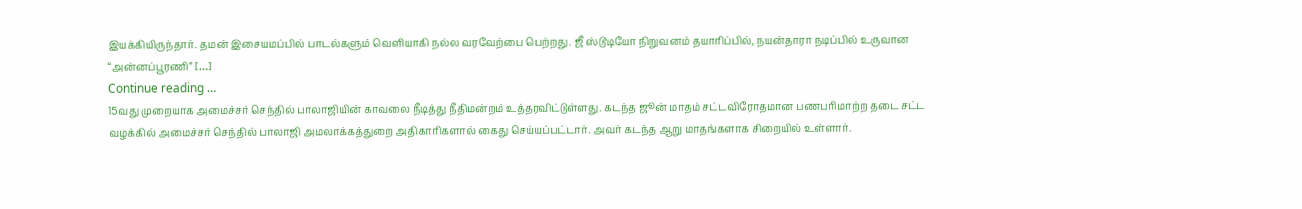இயக்கியிருந்தார். தமன் இசையமப்பில் பாடல்களும் வெளியாகி நல்ல வரவேற்பை பெற்றது. ஜீ ஸ்டூடியோ நிறுவனம் தயாரிப்பில், நயன்தாரா நடிப்பில் உருவான “அன்னப்பூரணி” […]
Continue reading …
15வது முறையாக அமைச்சர் செந்தில் பாலாஜியின் காவலை நீடித்து நீதிமன்றம் உத்தரவிட்டுள்ளது. கடந்த ஜூன் மாதம் சட்டவிரோதமான பணபரிமாற்ற தடை சட்ட வழக்கில் அமைச்சர் செந்தில் பாலாஜி அமலாக்கத்துறை அதிகாரிகளால் கைது செய்யப்பட்டார். அவர் கடந்த ஆறு மாதங்களாக சிறையில் உள்ளார்.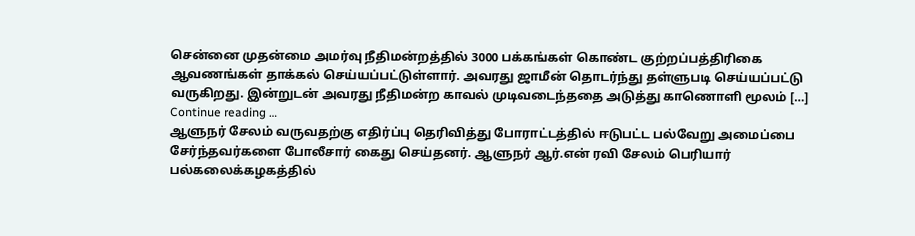சென்னை முதன்மை அமர்வு நீதிமன்றத்தில் 3000 பக்கங்கள் கொண்ட குற்றப்பத்திரிகை ஆவணங்கள் தாக்கல் செய்யப்பட்டுள்ளார். அவரது ஜாமீன் தொடர்ந்து தள்ளுபடி செய்யப்பட்டு வருகிறது. இன்றுடன் அவரது நீதிமன்ற காவல் முடிவடைந்ததை அடுத்து காணொளி மூலம் […]
Continue reading …
ஆளுநர் சேலம் வருவதற்கு எதிர்ப்பு தெரிவித்து போராட்டத்தில் ஈடுபட்ட பல்வேறு அமைப்பை சேர்ந்தவர்களை போலீசார் கைது செய்தனர். ஆளுநர் ஆர்.என் ரவி சேலம் பெரியார் பல்கலைக்கழகத்தில்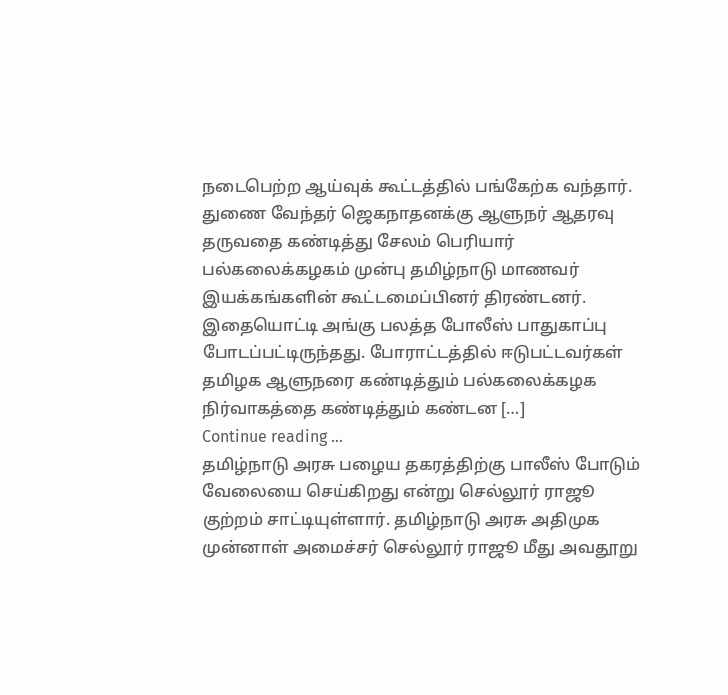நடைபெற்ற ஆய்வுக் கூட்டத்தில் பங்கேற்க வந்தார். துணை வேந்தர் ஜெகநாதனக்கு ஆளுநர் ஆதரவு தருவதை கண்டித்து சேலம் பெரியார் பல்கலைக்கழகம் முன்பு தமிழ்நாடு மாணவர் இயக்கங்களின் கூட்டமைப்பினர் திரண்டனர். இதையொட்டி அங்கு பலத்த போலீஸ் பாதுகாப்பு போடப்பட்டிருந்தது. போராட்டத்தில் ஈடுபட்டவர்கள் தமிழக ஆளுநரை கண்டித்தும் பல்கலைக்கழக நிர்வாகத்தை கண்டித்தும் கண்டன […]
Continue reading …
தமிழ்நாடு அரசு பழைய தகரத்திற்கு பாலீஸ் போடும் வேலையை செய்கிறது என்று செல்லூர் ராஜூ குற்றம் சாட்டியுள்ளார். தமிழ்நாடு அரசு அதிமுக முன்னாள் அமைச்சர் செல்லூர் ராஜூ மீது அவதூறு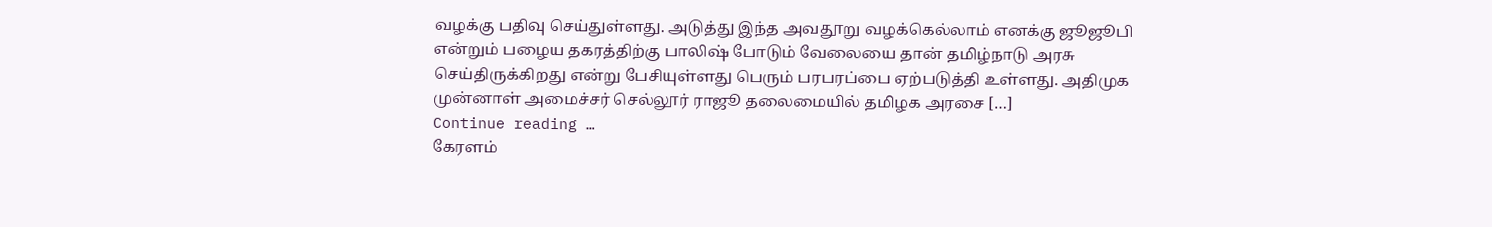வழக்கு பதிவு செய்துள்ளது. அடுத்து இந்த அவதூறு வழக்கெல்லாம் எனக்கு ஜூஜூபி என்றும் பழைய தகரத்திற்கு பாலிஷ் போடும் வேலையை தான் தமிழ்நாடு அரசு செய்திருக்கிறது என்று பேசியுள்ளது பெரும் பரபரப்பை ஏற்படுத்தி உள்ளது. அதிமுக முன்னாள் அமைச்சர் செல்லூர் ராஜூ தலைமையில் தமிழக அரசை […]
Continue reading …
கேரளம்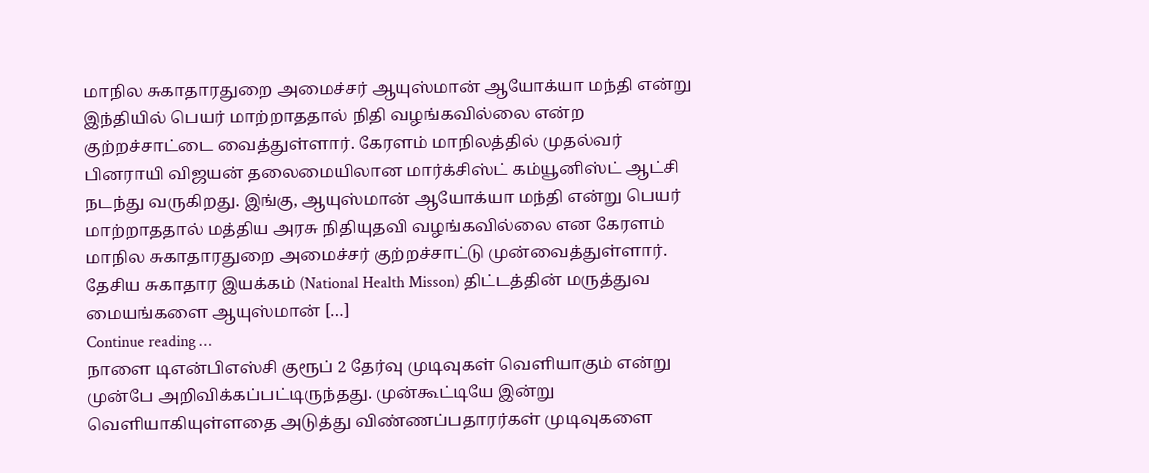மாநில சுகாதாரதுறை அமைச்சர் ஆயுஸ்மான் ஆயோக்யா மந்தி என்று இந்தியில் பெயர் மாற்றாததால் நிதி வழங்கவில்லை என்ற குற்றச்சாட்டை வைத்துள்ளார். கேரளம் மாநிலத்தில் முதல்வர் பினராயி விஜயன் தலைமையிலான மார்க்சிஸ்ட் கம்யூனிஸ்ட் ஆட்சி நடந்து வருகிறது. இங்கு, ஆயுஸ்மான் ஆயோக்யா மந்தி என்று பெயர் மாற்றாததால் மத்திய அரசு நிதியுதவி வழங்கவில்லை என கேரளம் மாநில சுகாதாரதுறை அமைச்சர் குற்றச்சாட்டு முன்வைத்துள்ளார். தேசிய சுகாதார இயக்கம் (National Health Misson) திட்டத்தின் மருத்துவ மையங்களை ஆயுஸ்மான் […]
Continue reading …
நாளை டிஎன்பிஎஸ்சி குரூப் 2 தேர்வு முடிவுகள் வெளியாகும் என்று முன்பே அறிவிக்கப்பட்டிருந்தது. முன்கூட்டியே இன்று வெளியாகியுள்ளதை அடுத்து விண்ணப்பதாரர்கள் முடிவுகளை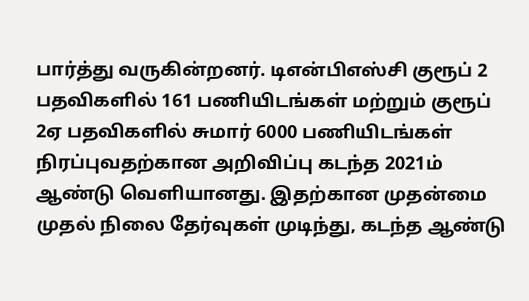பார்த்து வருகின்றனர். டிஎன்பிஎஸ்சி குரூப் 2 பதவிகளில் 161 பணியிடங்கள் மற்றும் குரூப் 2ஏ பதவிகளில் சுமார் 6000 பணியிடங்கள் நிரப்புவதற்கான அறிவிப்பு கடந்த 2021ம் ஆண்டு வெளியானது. இதற்கான முதன்மை முதல் நிலை தேர்வுகள் முடிந்து, கடந்த ஆண்டு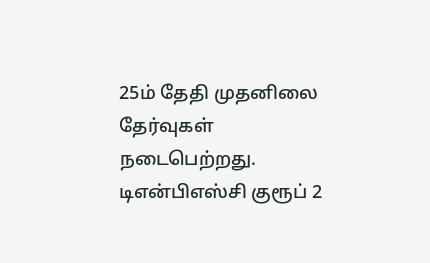25ம் தேதி முதனிலை தேர்வுகள் நடைபெற்றது. டிஎன்பிஎஸ்சி குரூப் 2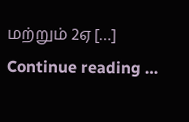மற்றும் 2ஏ […]
Continue reading …